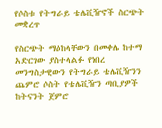የሶስቱ የትግራይ ቴሌቪዥኖች ስርጭት መቋረጥ

የስርጭት ማዕከላቸውን በመቀሌ ከተማ አድርገው ያስተላልፉ የነበረ መንግስታዊውን የትግራይ ቴሌቪዥንን ጨምሮ ሶስት የቴሌቪዥን ጣቢያዎች ከትናንት ጀምሮ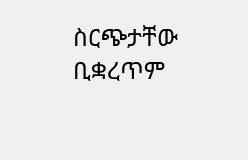ስርጭታቸው ቢቋረጥም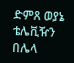ድምጸ ወያኔ ቴሌቪዥን በሌላ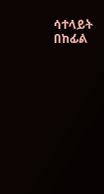ሳተላይት በከፊል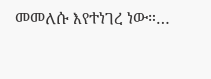መመለሱ እየተነገረ ነው።…